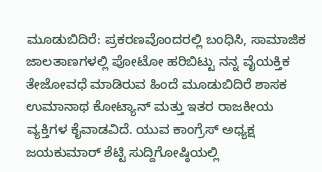ಮೂಡುಬಿದಿರೆ: ಪ್ರಕರಣವೊಂದರಲ್ಲಿ ಬಂಧಿಸಿ, ಸಾಮಾಜಿಕ ಜಾಲತಾಣಗಳಲ್ಲಿ ಪೋಟೋ ಹರಿಬಿಟ್ಟು ನನ್ನ ವೈಯಕ್ತಿಕ ತೇಜೋವಧೆ ಮಾಡಿರುವ ಹಿಂದೆ ಮೂಡುಬಿದಿರೆ ಶಾಸಕ ಉಮಾನಾಥ ಕೋಟ್ಯಾನ್ ಮತ್ತು ಇತರ ರಾಜಕೀಯ ವ್ಯಕ್ತಿಗಳ ಕೈವಾಡವಿದೆ. ಯುವ ಕಾಂಗ್ರೆಸ್ ಅಧ್ಯಕ್ಷ ಜಯಕುಮಾರ್ ಶೆಟ್ಟಿ ಸುದ್ದಿಗೋಷ್ಠಿಯಲ್ಲಿ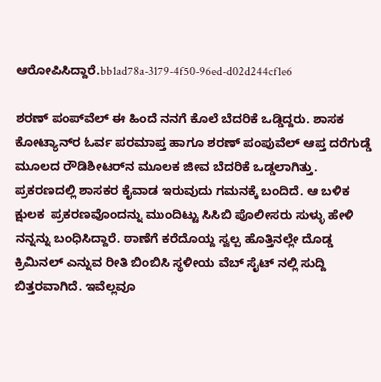ಆರೋಪಿಸಿದ್ದಾರೆ.bb1ad78a-3179-4f50-96ed-d02d244cf1e6

ಶರಣ್ ಪಂಪ್‌ವೆಲ್ ಈ ಹಿಂದೆ ನನಗೆ ಕೊಲೆ ಬೆದರಿಕೆ ಒಡ್ಡಿದ್ದರು. ಶಾಸಕ ಕೋಟ್ಯಾನ್‌ರ ಓರ್ವ ಪರಮಾಪ್ತ ಹಾಗೂ ಶರಣ್ ಪಂಪುವೆಲ್ ಆಪ್ತ ದರೆಗುಡ್ಡೆ ಮೂಲದ ರೌಡಿಶೀಟರ್‌ನ ಮೂಲಕ ಜೀವ ಬೆದರಿಕೆ ಒಡ್ಡಲಾಗಿತ್ತು. ಪ್ರಕರಣದಲ್ಲಿ ಶಾಸಕರ ಕೈವಾಡ ಇರುವುದು ಗಮನಕ್ಕೆ ಬಂದಿದೆ. ಆ ಬಳಿಕ  ಕ್ಷುಲಕ  ಪ್ರಕರಣವೊಂದನ್ನು ಮುಂದಿಟ್ಟು ಸಿಸಿಬಿ ಪೊಲೀಸರು ಸುಳ್ಳು ಹೇಳಿ ನನ್ನನ್ನು ಬಂಧಿಸಿದ್ದಾರೆ. ಠಾಣೆಗೆ ಕರೆದೊಯ್ದ ಸ್ವಲ್ಪ ಹೊತ್ತಿನಲ್ಲೇ ದೊಡ್ಡ ಕ್ರಿಮಿನಲ್ ಎನ್ನುವ ರೀತಿ ಬಿಂಬಿಸಿ ಸ್ಥಳೀಯ ವೆಬ್ ಸೈಟ್ ನಲ್ಲಿ ಸುದ್ದಿ ಬಿತ್ತರವಾಗಿದೆ. ಇವೆಲ್ಲವೂ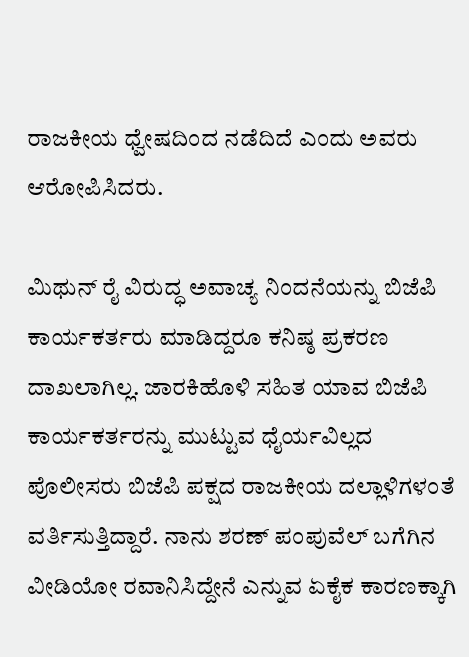ರಾಜಕೀಯ ಧ್ವೇಷದಿಂದ ನಡೆದಿದೆ ಎಂದು ಅವರು ಆರೋಪಿಸಿದರು.

ಮಿಥುನ್ ರೈ ವಿರುದ್ಧ ಅವಾಚ್ಯ ನಿಂದನೆಯನ್ನು ಬಿಜೆಪಿ ಕಾರ್ಯಕರ್ತರು ಮಾಡಿದ್ದರೂ ಕನಿಷ್ಠ ಪ್ರಕರಣ ದಾಖಲಾಗಿಲ್ಲ. ಜಾರಕಿಹೊಳಿ ಸಹಿತ ಯಾವ ಬಿಜೆಪಿ ಕಾರ್ಯಕರ್ತರನ್ನು ಮುಟ್ಟುವ ಧೈರ್ಯವಿಲ್ಲದ ಪೊಲೀಸರು ಬಿಜೆಪಿ ಪಕ್ಷದ ರಾಜಕೀಯ ದಲ್ಲಾಳಿಗಳಂತೆ ವರ್ತಿಸುತ್ತಿದ್ದಾರೆ. ನಾನು ಶರಣ್ ಪಂಪುವೆಲ್ ಬಗೆಗಿನ ವೀಡಿಯೋ ರವಾನಿಸಿದ್ದೇನೆ ಎನ್ನುವ ಏಕೈಕ ಕಾರಣಕ್ಕಾಗಿ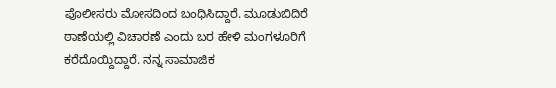ಪೊಲೀಸರು ಮೋಸದಿಂದ ಬಂಧಿಸಿದ್ದಾರೆ. ಮೂಡುಬಿದಿರೆ ಠಾಣೆಯಲ್ಲಿ ವಿಚಾರಣೆ ಎಂದು ಬರ ಹೇಳಿ ಮಂಗಳೂರಿಗೆ ಕರೆದೊಯ್ದಿದ್ದಾರೆ. ನನ್ನ ಸಾಮಾಜಿಕ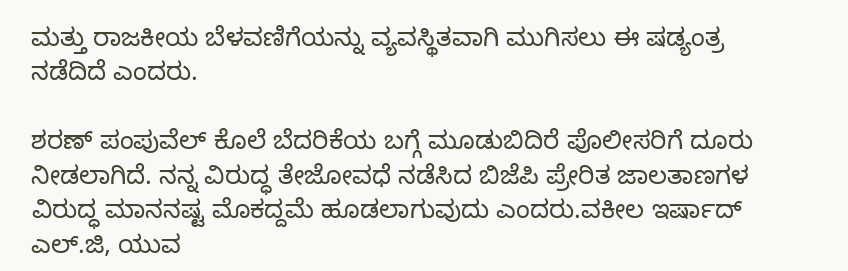ಮತ್ತು ರಾಜಕೀಯ ಬೆಳವಣಿಗೆಯನ್ನು ವ್ಯವಸ್ಥಿತವಾಗಿ ಮುಗಿಸಲು ಈ ಷಡ್ಯಂತ್ರ ನಡೆದಿದೆ ಎಂದರು.

ಶರಣ್ ಪಂಪುವೆಲ್ ಕೊಲೆ ಬೆದರಿಕೆಯ ಬಗ್ಗೆ ಮೂಡುಬಿದಿರೆ ಪೊಲೀಸರಿಗೆ ದೂರು ನೀಡಲಾಗಿದೆ. ನನ್ನ ವಿರುದ್ಧ ತೇಜೋವಧೆ ನಡೆಸಿದ ಬಿಜೆಪಿ ಪ್ರೇರಿತ ಜಾಲತಾಣಗಳ ವಿರುದ್ಧ ಮಾನನಷ್ಟ ಮೊಕದ್ದಮೆ ಹೂಡಲಾಗುವುದು ಎಂದರು.ವಕೀಲ ಇರ್ಷಾದ್ ಎಲ್.ಜಿ, ಯುವ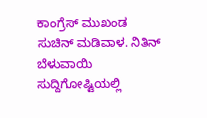ಕಾಂಗ್ರೆಸ್ ಮುಖಂಡ ಸುಚಿನ್ ಮಡಿವಾಳ. ನಿತಿನ್ ಬೆಳುವಾಯಿ ಸುದ್ದಿಗೋಷ್ಟಿಯಲ್ಲಿ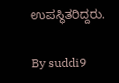ಉಪಸ್ಥಿತರಿದ್ದರು.

By suddi9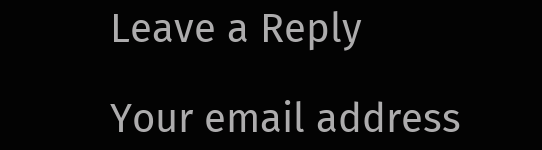Leave a Reply

Your email address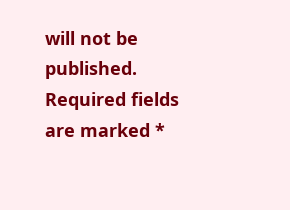will not be published. Required fields are marked *